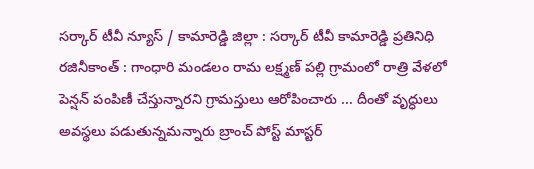సర్కార్ టీవీ న్యూస్ / కామారెడ్డి జిల్లా : సర్కార్ టీవీ కామారెడ్డి ప్రతినిధి రజినీకాంత్ : గాంధారి మండలం రామ లక్ష్మణ్ పల్లి గ్రామంలో రాత్రి వేళలో పెన్షన్ పంపిణీ చేస్తున్నారని గ్రామస్తులు ఆరోపించారు ... దీంతో వృద్ధులు అవస్థలు పడుతున్నమన్నారు బ్రాంచ్ పోస్ట్ మాస్టర్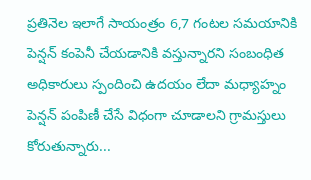ప్రతినెల ఇలాగే సాయంత్రం 6,7 గంటల సమయానికి పెన్షన్ కంపెనీ చేయడానికి వస్తున్నారని సంబంధిత అధికారులు స్పందించి ఉదయం లేదా మధ్యాహ్నం పెన్షన్ పంపిణీ చేసే విధంగా చూడాలని గ్రామస్తులు కోరుతున్నారు...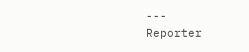---
Reporter